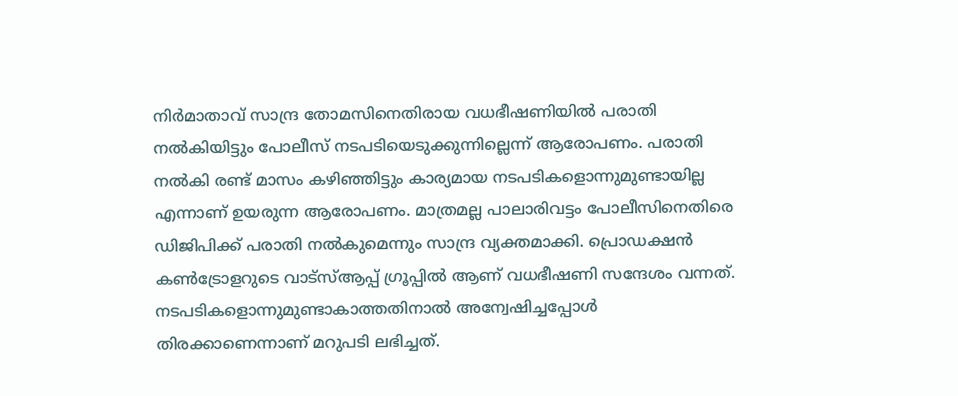നിർമാതാവ് സാന്ദ്ര തോമസിനെതിരായ വധഭീഷണിയിൽ പരാതി നൽകിയിട്ടും പോലീസ് നടപടിയെടുക്കുന്നില്ലെന്ന് ആരോപണം. പരാതി നൽകി രണ്ട് മാസം കഴിഞ്ഞിട്ടും കാര്യമായ നടപടികളൊന്നുമുണ്ടായില്ല എന്നാണ് ഉയരുന്ന ആരോപണം. മാത്രമല്ല പാലാരിവട്ടം പോലീസിനെതിരെ ഡിജിപിക്ക് പരാതി നൽകുമെന്നും സാന്ദ്ര വ്യക്തമാക്കി. പ്രൊഡക്ഷൻ കൺട്രോളറുടെ വാട്സ്ആപ്പ് ഗ്രൂപ്പിൽ ആണ് വധഭീഷണി സന്ദേശം വന്നത്. നടപടികളൊന്നുമുണ്ടാകാത്തതിനാൽ അന്വേഷിച്ചപ്പോൾ തിരക്കാണെന്നാണ് മറുപടി ലഭിച്ചത്.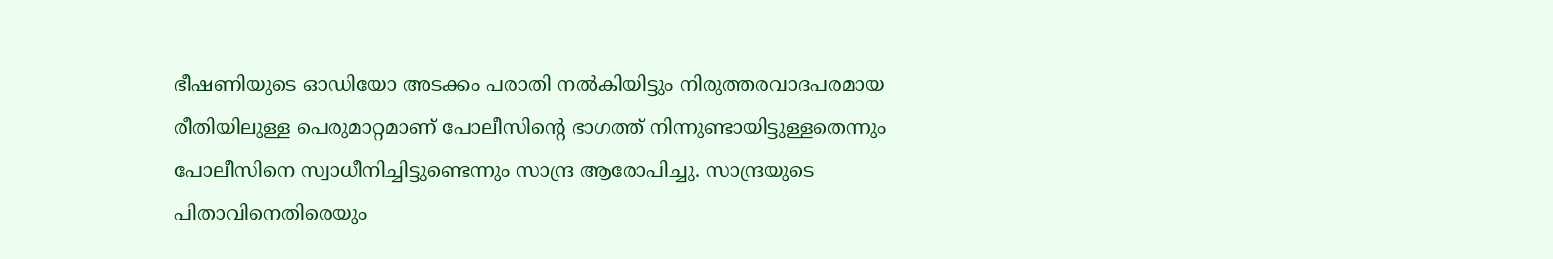ഭീഷണിയുടെ ഓഡിയോ അടക്കം പരാതി നൽകിയിട്ടും നിരുത്തരവാദപരമായ രീതിയിലുള്ള പെരുമാറ്റമാണ് പോലീസിന്റെ ഭാഗത്ത് നിന്നുണ്ടായിട്ടുള്ളതെന്നും പോലീസിനെ സ്വാധീനിച്ചിട്ടുണ്ടെന്നും സാന്ദ്ര ആരോപിച്ചു. സാന്ദ്രയുടെ പിതാവിനെതിരെയും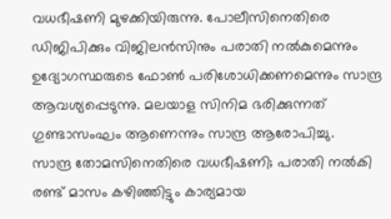വധഭീഷണി മുഴക്കിയിരുന്നു. പോലീസിനെതിരെ ഡിജിപിക്കും വിജിലൻസിനും പരാതി നൽകുമെന്നും ഉദ്യോഗസ്ഥരുടെ ഫോൺ പരിശോധിക്കണമെന്നും സാന്ദ്ര ആവശ്യപ്പെടുന്നു. മലയാള സിനിമ ഭരിക്കുന്നത് ഗുണ്ടാസംഘം ആണെന്നും സാന്ദ്ര ആരോപിച്ചു.
സാന്ദ്ര തോമസിനെതിരെ വധഭീഷണി; പരാതി നൽകി രണ്ട് മാസം കഴിഞ്ഞിട്ടും കാര്യമായ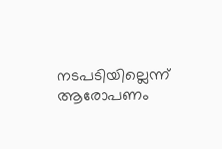നടപടിയില്ലെന്ന് ആരോപണം